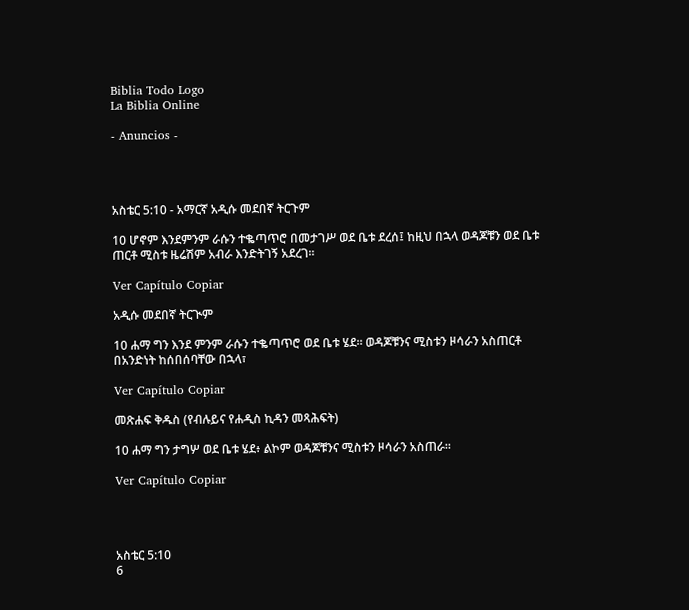Biblia Todo Logo
La Biblia Online

- Anuncios -




አስቴር 5:10 - አማርኛ አዲሱ መደበኛ ትርጉም

10 ሆኖም እንደምንም ራሱን ተቈጣጥሮ በመታገሥ ወደ ቤቱ ደረሰ፤ ከዚህ በኋላ ወዳጆቹን ወደ ቤቱ ጠርቶ ሚስቱ ዜሬሽም አብራ እንድትገኝ አደረገ።

Ver Capítulo Copiar

አዲሱ መደበኛ ትርጒም

10 ሐማ ግን እንደ ምንም ራሱን ተቈጣጥሮ ወደ ቤቱ ሄደ። ወዳጆቹንና ሚስቱን ዞሳራን አስጠርቶ በአንድነት ከሰበሰባቸው በኋላ፣

Ver Capítulo Copiar

መጽሐፍ ቅዱስ (የብሉይና የሐዲስ ኪዳን መጻሕፍት)

10 ሐማ ግን ታግሦ ወደ ቤቱ ሄደ፥ ልኮም ወዳጆቹንና ሚስቱን ዞሳራን አስጠራ።

Ver Capítulo Copiar




አስቴር 5:10
6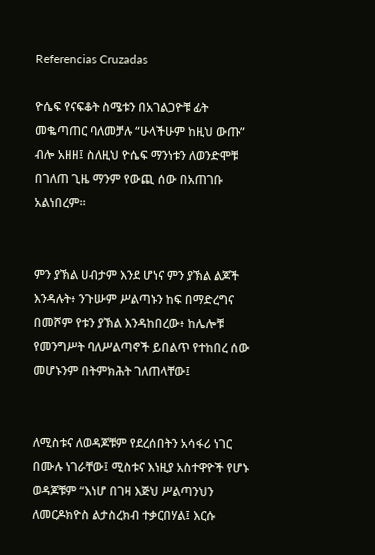Referencias Cruzadas

ዮሴፍ የናፍቆት ስሜቱን በአገልጋዮቹ ፊት መቈጣጠር ባለመቻሉ “ሁላችሁም ከዚህ ውጡ” ብሎ አዘዘ፤ ስለዚህ ዮሴፍ ማንነቱን ለወንድሞቹ በገለጠ ጊዜ ማንም የውጪ ሰው በአጠገቡ አልነበረም።


ምን ያኽል ሀብታም እንደ ሆነና ምን ያኽል ልጆች እንዳሉት፥ ንጉሡም ሥልጣኑን ከፍ በማድረግና በመሾም የቱን ያኽል እንዳከበረው፥ ከሌሎቹ የመንግሥት ባለሥልጣኖች ይበልጥ የተከበረ ሰው መሆኑንም በትምክሕት ገለጠላቸው፤


ለሚስቱና ለወዳጆቹም የደረሰበትን አሳፋሪ ነገር በሙሉ ነገራቸው፤ ሚስቱና እነዚያ አስተዋዮች የሆኑ ወዳጆቹም “እነሆ በገዛ እጅህ ሥልጣንህን ለመርዶክዮስ ልታስረክብ ተቃርበሃል፤ እርሱ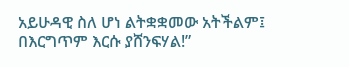አይሁዳዊ ስለ ሆነ ልትቋቋመው አትችልም፤ በእርግጥም እርሱ ያሸንፍሃል!”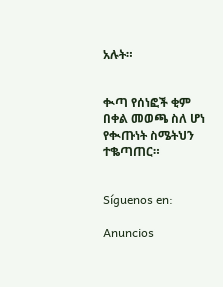አሉት።


ቊጣ የሰነፎች ቂም በቀል መወጫ ስለ ሆነ የቊጡነት ስሜትህን ተቈጣጠር።


Síguenos en:

Anuncios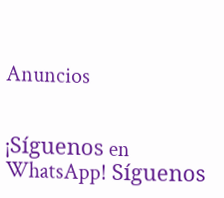Anuncios


¡Síguenos en WhatsApp! Síguenos